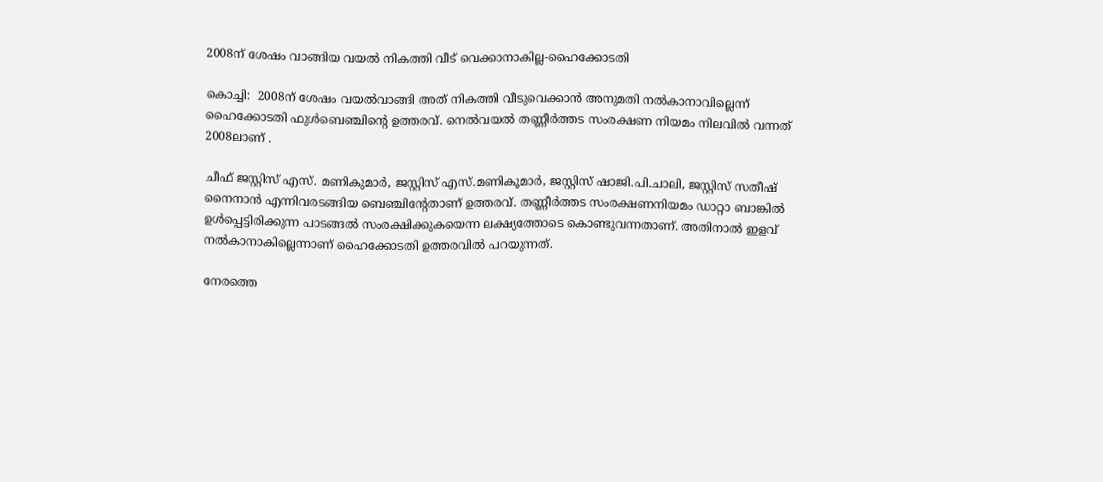2008ന് ശേഷം വാങ്ങിയ വയല്‍ നികത്തി വീട് വെക്കാനാകില്ല-ഹൈക്കോടതി

കൊച്ചി:  2008ന് ശേഷം വയല്‍വാങ്ങി അത് നികത്തി വീടുവെക്കാന്‍ അനുമതി നല്‍കാനാവില്ലെന്ന് ഹൈക്കോടതി ഫുള്‍ബെഞ്ചിന്റെ ഉത്തരവ്. നെല്‍വയല്‍ തണ്ണീര്‍ത്തട സംരക്ഷണ നിയമം നിലവില്‍ വന്നത് 2008ലാണ് .

ചീഫ് ജസ്റ്റിസ് എസ്. മണികുമാര്‍, ജസ്റ്റിസ് എസ്.മണികൂമാര്‍, ജസ്റ്റിസ് ഷാജി.പി.ചാലി, ജസ്റ്റിസ് സതീഷ് നൈനാന്‍ എന്നിവരടങ്ങിയ ബെഞ്ചിന്റേതാണ് ഉത്തരവ്. തണ്ണീര്‍ത്തട സംരക്ഷണനിയമം ഡാറ്റാ ബാങ്കില്‍ ഉള്‍പ്പെട്ടിരിക്കുന്ന പാടങ്ങല്‍ സംരക്ഷിക്കുകയെന്ന ലക്ഷ്യത്തോടെ കൊണ്ടുവന്നതാണ്. അതിനാല്‍ ഇളവ് നല്‍കാനാകില്ലെന്നാണ് ഹൈക്കോടതി ഉത്തരവില്‍ പറയുന്നത്.

നേരത്തെ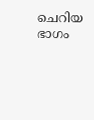ചെറിയ ഭാഗം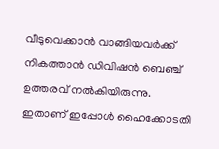വീടുവെക്കാന്‍ വാങ്ങിയവര്‍ക്ക് നികത്താന്‍ ഡിവിഷന്‍ ബെഞ്ച് ഉത്തരവ് നല്‍കിയിരുന്നു. ഇതാണ് ഇപ്പോള്‍ ഹൈക്കോടതി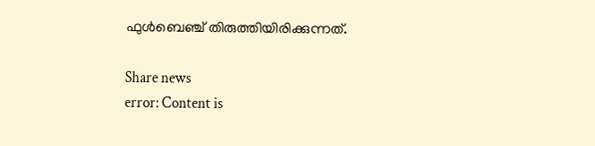ഫുള്‍ബെഞ്ച് തിരുത്തിയിരിക്കുന്നത്.

Share news
error: Content is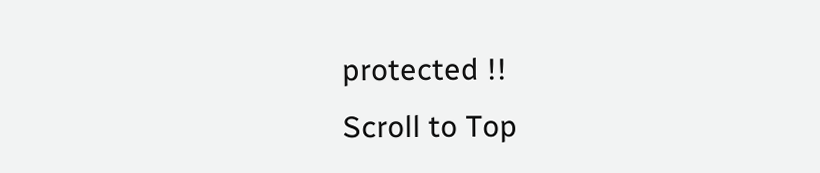protected !!
Scroll to Top